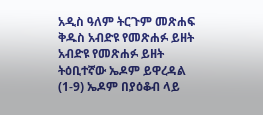አዲስ ዓለም ትርጉም መጽሐፍ ቅዱስ አብድዩ የመጽሐፉ ይዘት አብድዩ የመጽሐፉ ይዘት ትዕቢተኛው ኤዶም ይዋረዳል (1-9) ኤዶም በያዕቆብ ላይ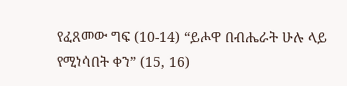የፈጸመው ግፍ (10-14) “ይሖዋ በብሔራት ሁሉ ላይ የሚነሳበት ቀን” (15, 16)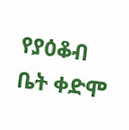የያዕቆብ ቤት ቀድሞ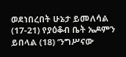ወደነበረበት ሁኔታ ይመለሳል (17-21) የያዕቆብ ቤት ኤዶምን ይበላል (18) ‘ንግሥናው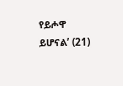የይሖዋ ይሆናል’ (21)